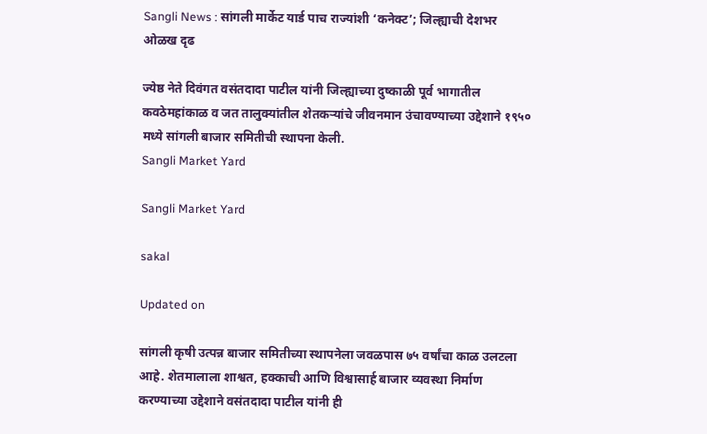Sangli News : सांगली मार्केट यार्ड पाच राज्यांशी ‘कनेक्ट’; जिल्ह्याची देशभर ओळख दृढ

ज्येष्ठ नेते दिवंगत वसंतदादा पाटील यांनी जिल्ह्याच्या दुष्काळी पूर्व भागातील कवठेमहांकाळ व जत तालुक्यांतील शेतकऱ्यांचे जीवनमान उंचावण्याच्या उद्देशाने १९५० मध्ये सांगली बाजार समितीची स्थापना केली.
Sangli Market Yard

Sangli Market Yard

sakal

Updated on

सांगली कृषी उत्पन्न बाजार समितीच्या स्थापनेला जवळपास ७५ वर्षांचा काळ उलटला आहे. शेतमालाला शाश्वत, हक्काची आणि विश्वासार्ह बाजार व्यवस्था निर्माण करण्याच्या उद्देशाने वसंतदादा पाटील यांनी ही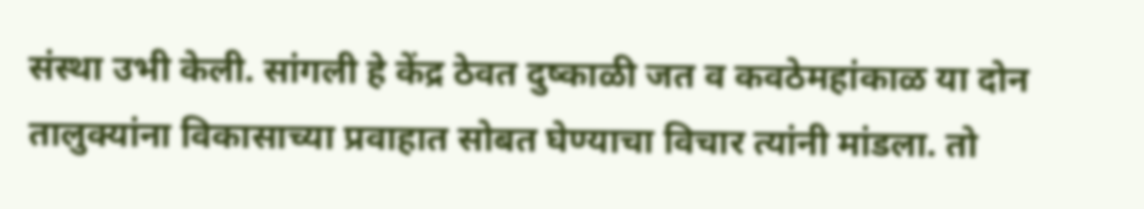संस्था उभी केली. सांगली हे केंद्र ठेवत दुष्काळी जत व कवठेमहांकाळ या दोन तालुक्यांना विकासाच्या प्रवाहात सोबत घेण्याचा विचार त्यांनी मांडला. तो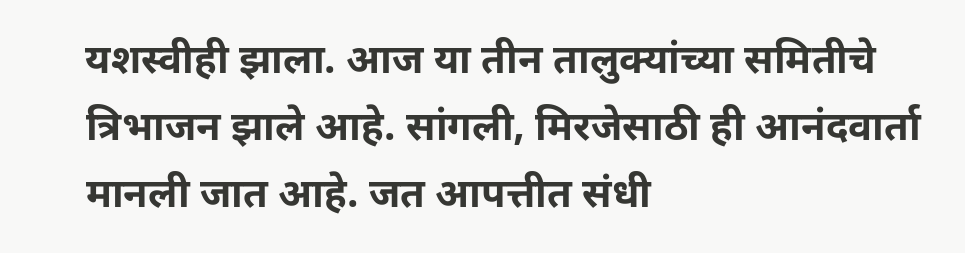यशस्वीही झाला. आज या तीन तालुक्यांच्या समितीचे त्रिभाजन झाले आहे. सांगली, मिरजेसाठी ही आनंदवार्ता मानली जात आहे. जत आपत्तीत संधी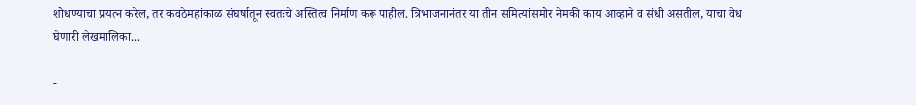शोधण्याचा प्रयत्न करेल, तर कवठेमहांकाळ संघर्षातून स्वतःचे अस्तित्व निर्माण करू पाहील. त्रिभाजनानंतर या तीन समित्यांसमोर नेमकी काय आव्हाने व संधी असतील, याचा वेध घेणारी लेखमालिका...

-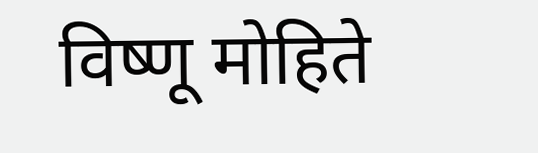विष्णू मोहिते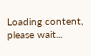Loading content, please wait...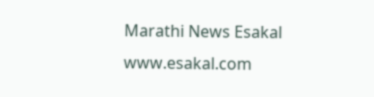Marathi News Esakal
www.esakal.com